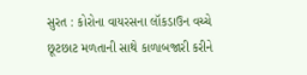સુરત : કોરોના વાયરસના લૉકડાઉન વચ્ચે છૂટછાટ મળતાની સાથે કાળાબજારી કરીને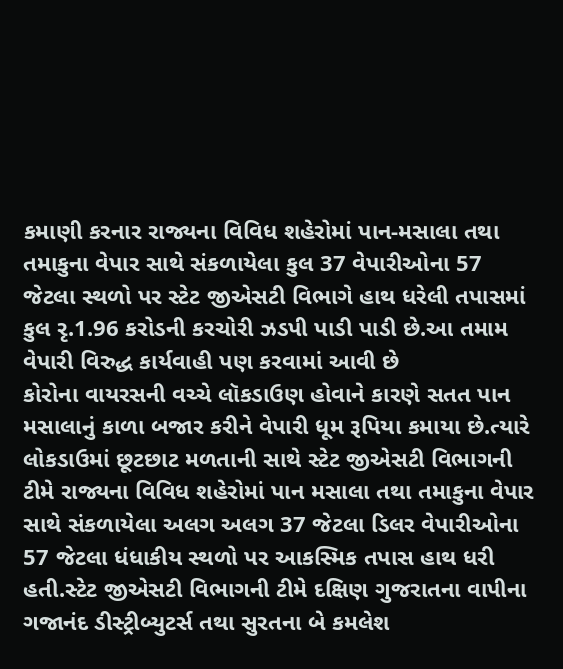કમાણી કરનાર રાજ્યના વિવિધ શહેરોમાં પાન-મસાલા તથા તમાકુના વેપાર સાથે સંકળાયેલા કુલ 37 વેપારીઓના 57 જેટલા સ્થળો પર સ્ટેટ જીએસટી વિભાગે હાથ ધરેલી તપાસમાં કુલ રૃ.1.96 કરોડની કરચોરી ઝડપી પાડી પાડી છે.આ તમામ વેપારી વિરુદ્ધ કાર્યવાહી પણ કરવામાં આવી છે
કોરોના વાયરસની વચ્ચે લૉકડાઉણ હોવાને કારણે સતત પાન મસાલાનું કાળા બજાર કરીને વેપારી ધૂમ રૂપિયા કમાયા છે.ત્યારે લોકડાઉમાં છૂટછાટ મળતાની સાથે સ્ટેટ જીએસટી વિભાગની ટીમે રાજ્યના વિવિધ શહેરોમાં પાન મસાલા તથા તમાકુના વેપાર સાથે સંકળાયેલા અલગ અલગ 37 જેટલા ડિલર વેપારીઓના 57 જેટલા ધંધાકીય સ્થળો પર આકસ્મિક તપાસ હાથ ધરી હતી.સ્ટેટ જીએસટી વિભાગની ટીમે દક્ષિણ ગુજરાતના વાપીના ગજાનંદ ડીસ્ટ્રીબ્યુટર્સ તથા સુરતના બે કમલેશ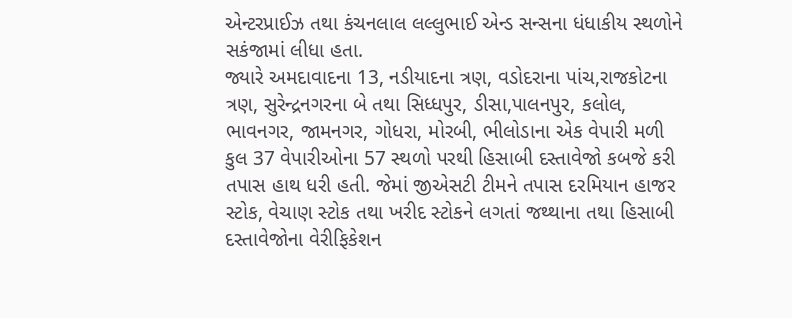એન્ટરપ્રાઈઝ તથા કંચનલાલ લલ્લુભાઈ એન્ડ સન્સના ધંધાકીય સ્થળોને સકંજામાં લીધા હતા.
જ્યારે અમદાવાદના 13, નડીયાદના ત્રણ, વડોદરાના પાંચ,રાજકોટના ત્રણ, સુરેન્દ્રનગરના બે તથા સિધ્ધપુર, ડીસા,પાલનપુર, કલોલ, ભાવનગર, જામનગર, ગોધરા, મોરબી, ભીલોડાના એક વેપારી મળી કુલ 37 વેપારીઓના 57 સ્થળો પરથી હિસાબી દસ્તાવેજો કબજે કરી તપાસ હાથ ધરી હતી. જેમાં જીએસટી ટીમને તપાસ દરમિયાન હાજર સ્ટોક, વેચાણ સ્ટોક તથા ખરીદ સ્ટોકને લગતાં જથ્થાના તથા હિસાબી દસ્તાવેજોના વેરીફિકેશન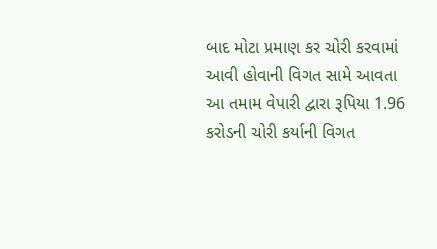બાદ મોટા પ્રમાણ કર ચોરી કરવામાં આવી હોવાની વિગત સામે આવતા આ તમામ વેપારી દ્વારા રૂપિયા 1.96 કરોડની ચોરી કર્યાની વિગત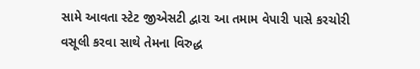સામે આવતા સ્ટેટ જીએસટી દ્વારા આ તમામ વેપારી પાસે કરચોરી વસૂલી કરવા સાથે તેમના વિરુદ્ધ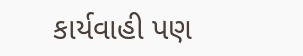કાર્યવાહી પણ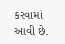કરવામાં આવી છે.